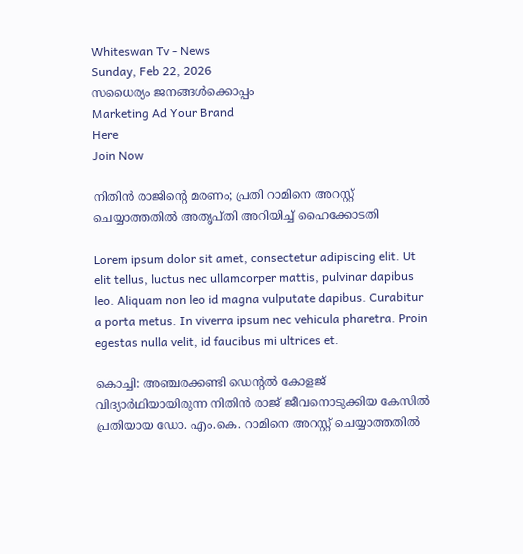Whiteswan Tv - News
Sunday, Feb 22, 2026
സധൈര്യം ജനങ്ങൾക്കൊപ്പം
Marketing Ad Your Brand
Here
Join Now

നിതിന്‍ രാജിന്റെ മരണം; പ്രതി റാമിനെ അറസ്റ്റ് ചെയ്യാത്തതില്‍ അതൃപ്തി അറിയിച്ച് ഹൈക്കോടതി

Lorem ipsum dolor sit amet, consectetur adipiscing elit. Ut elit tellus, luctus nec ullamcorper mattis, pulvinar dapibus leo. Aliquam non leo id magna vulputate dapibus. Curabitur a porta metus. In viverra ipsum nec vehicula pharetra. Proin egestas nulla velit, id faucibus mi ultrices et.

കൊച്ചി: അഞ്ചരക്കണ്ടി ഡെന്റൽ കോളജ് വിദ്യാർഥിയായിരുന്ന നിതിൻ രാജ് ജീവനൊടുക്കിയ കേസിൽ പ്രതിയായ ഡോ. എം.കെ. റാമിനെ അറസ്റ്റ് ചെയ്യാത്തതിൽ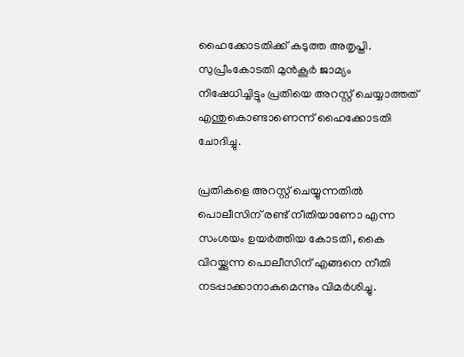ഹൈക്കോടതിക്ക് കടുത്ത അതൃപ്തി. സുപ്രീംകോടതി മുൻകൂർ ജാമ്യം നിഷേധിച്ചിട്ടും പ്രതിയെ അറസ്റ്റ് ചെയ്യാത്തത് എന്തുകൊണ്ടാണെന്ന് ഹൈക്കോടതി ചോദിച്ചു.

പ്രതികളെ അറസ്റ്റ് ചെയ്യുന്നതിൽ പൊലീസിന് രണ്ട് നീതിയാണോ എന്ന സംശയം ഉയർത്തിയ കോടതി, കൈ വിറയ്ക്കുന്ന പൊലീസിന് എങ്ങനെ നീതി നടപ്പാക്കാനാകുമെന്നും വിമർശിച്ചു.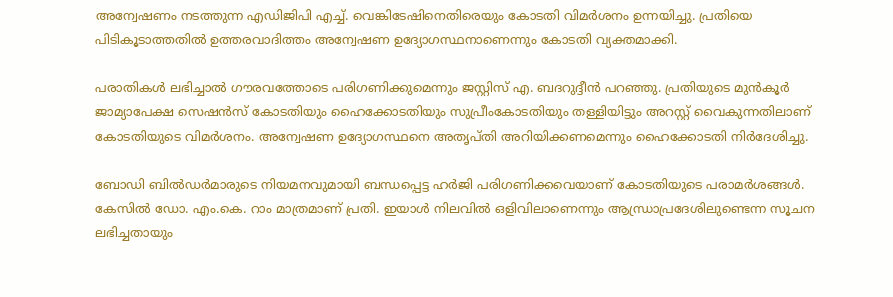അന്വേഷണം നടത്തുന്ന എഡിജിപി എച്ച്. വെങ്കിടേഷിനെതിരെയും കോടതി വിമർശനം ഉന്നയിച്ചു. പ്രതിയെ പിടികൂടാത്തതിൽ ഉത്തരവാദിത്തം അന്വേഷണ ഉദ്യോഗസ്ഥനാണെന്നും കോടതി വ്യക്തമാക്കി.

പരാതികൾ ലഭിച്ചാൽ ഗൗരവത്തോടെ പരിഗണിക്കുമെന്നും ജസ്റ്റിസ് എ. ബദറുദ്ദീൻ പറഞ്ഞു. പ്രതിയുടെ മുൻകൂർ ജാമ്യാപേക്ഷ സെഷൻസ് കോടതിയും ഹൈക്കോടതിയും സുപ്രീംകോടതിയും തള്ളിയിട്ടും അറസ്റ്റ് വൈകുന്നതിലാണ് കോടതിയുടെ വിമർശനം. അന്വേഷണ ഉദ്യോഗസ്ഥനെ അതൃപ്തി അറിയിക്കണമെന്നും ഹൈക്കോടതി നിർദേശിച്ചു.

ബോഡി ബിൽഡർമാരുടെ നിയമനവുമായി ബന്ധപ്പെട്ട ഹർജി പരിഗണിക്കവെയാണ് കോടതിയുടെ പരാമർശങ്ങൾ. കേസിൽ ഡോ. എം.കെ. റാം മാത്രമാണ് പ്രതി. ഇയാൾ നിലവിൽ ഒളിവിലാണെന്നും ആന്ധ്രാപ്രദേശിലുണ്ടെന്ന സൂചന ലഭിച്ചതായും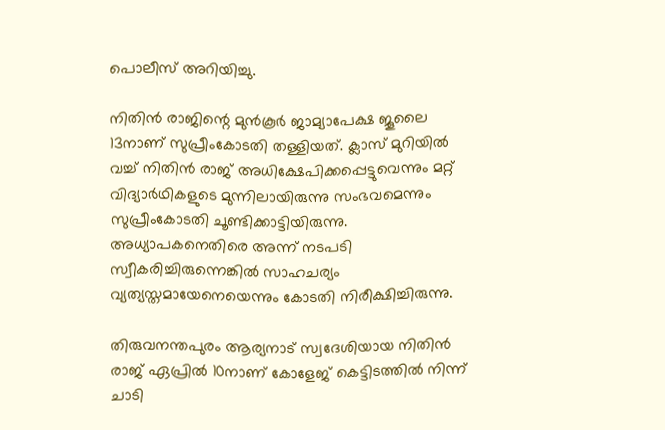പൊലീസ് അറിയിച്ചു.

നിതിൻ രാജിന്റെ മുൻകൂർ ജാമ്യാപേക്ഷ ജൂലൈ 13നാണ് സുപ്രീംകോടതി തള്ളിയത്. ക്ലാസ് മുറിയിൽ വച്ച് നിതിൻ രാജ് അധിക്ഷേപിക്കപ്പെട്ടുവെന്നും മറ്റ് വിദ്യാർഥികളുടെ മുന്നിലായിരുന്നു സംഭവമെന്നും സുപ്രീംകോടതി ചൂണ്ടിക്കാട്ടിയിരുന്നു. അധ്യാപകനെതിരെ അന്ന് നടപടി സ്വീകരിച്ചിരുന്നെങ്കിൽ സാഹചര്യം വ്യത്യസ്തമായേനെയെന്നും കോടതി നിരീക്ഷിച്ചിരുന്നു.

തിരുവനന്തപുരം ആര്യനാട് സ്വദേശിയായ നിതിൻ രാജ് ഏപ്രിൽ 10നാണ് കോളേജ് കെട്ടിടത്തിൽ നിന്ന് ചാടി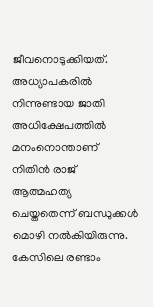ജീവനൊടുക്കിയത്. അധ്യാപകരിൽ നിന്നുണ്ടായ ജാതി അധിക്ഷേപത്തിൽ മനംനൊന്താണ് നിതിൻ രാജ് ആത്മഹത്യ ചെയ്തതെന്ന് ബന്ധുക്കൾ മൊഴി നൽകിയിരുന്നു. കേസിലെ രണ്ടാം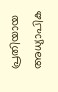പ്രതിയായ അധ്യാപിക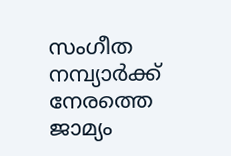സംഗീത നമ്പ്യാർക്ക് നേരത്തെ ജാമ്യം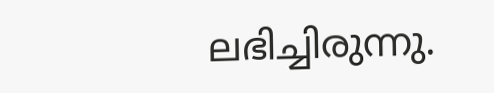ലഭിച്ചിരുന്നു.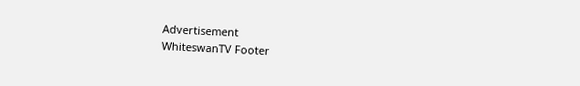Advertisement
WhiteswanTV Footer